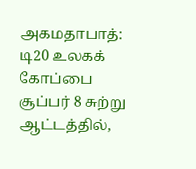அகமதாபாத்: டி20 உலகக் கோப்பை சூப்பர் 8 சுற்று ஆட்டத்தில்,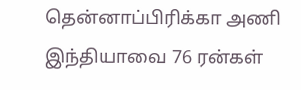தென்னாப்பிரிக்கா அணி இந்தியாவை 76 ரன்கள்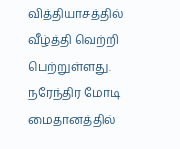வித்தியாசத்தில் வீழ்த்தி வெற்றி பெற்றுள்ளது.
நரேந்திர மோடி மைதானத்தில்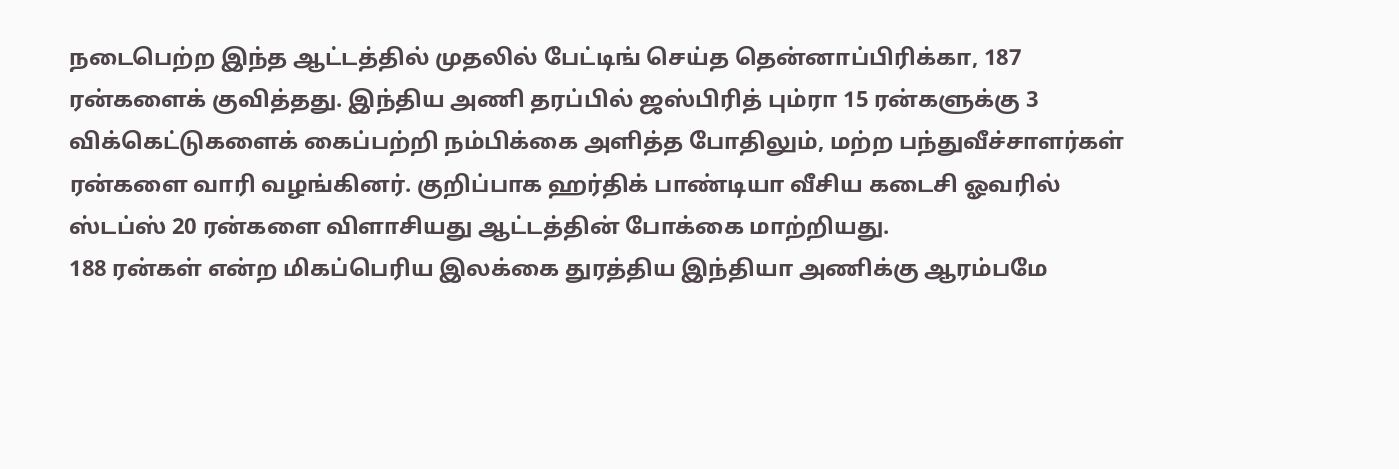நடைபெற்ற இந்த ஆட்டத்தில் முதலில் பேட்டிங் செய்த தென்னாப்பிரிக்கா, 187 ரன்களைக் குவித்தது. இந்திய அணி தரப்பில் ஜஸ்பிரித் பும்ரா 15 ரன்களுக்கு 3 விக்கெட்டுகளைக் கைப்பற்றி நம்பிக்கை அளித்த போதிலும், மற்ற பந்துவீச்சாளர்கள் ரன்களை வாரி வழங்கினர். குறிப்பாக ஹர்திக் பாண்டியா வீசிய கடைசி ஓவரில் ஸ்டப்ஸ் 20 ரன்களை விளாசியது ஆட்டத்தின் போக்கை மாற்றியது.
188 ரன்கள் என்ற மிகப்பெரிய இலக்கை துரத்திய இந்தியா அணிக்கு ஆரம்பமே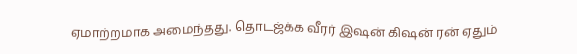ஏமாற்றமாக அமைந்தது. தொடஜ்க்க வீரர் இஷன் கிஷன் ரன் ஏதும்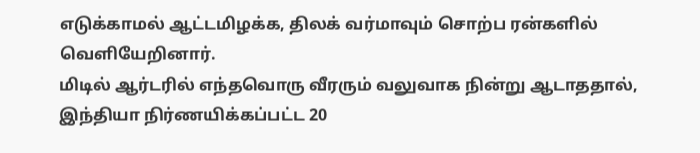எடுக்காமல் ஆட்டமிழக்க, திலக் வர்மாவும் சொற்ப ரன்களில் வெளியேறினார்.
மிடில் ஆர்டரில் எந்தவொரு வீரரும் வலுவாக நின்று ஆடாததால், இந்தியா நிர்ணயிக்கப்பட்ட 20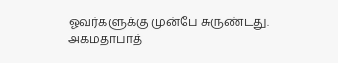ஓவர்களுக்கு முன்பே சுருண்டது.
அகமதாபாத்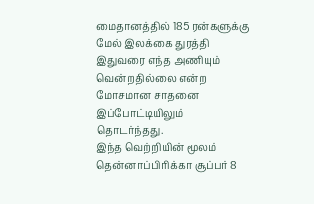மைதானத்தில் 185 ரன்களுக்கு மேல் இலக்கை துரத்தி இதுவரை எந்த அணியும் வென்றதில்லை என்ற மோசமான சாதனை இப்போட்டியிலும் தொடர்ந்தது.
இந்த வெற்றியின் மூலம் தென்னாப்பிரிக்கா சூப்பர் 8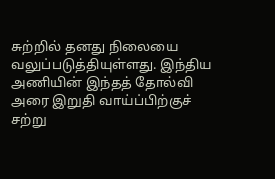சுற்றில் தனது நிலையை வலுப்படுத்தியுள்ளது. இந்திய அணியின் இந்தத் தோல்வி அரை இறுதி வாய்ப்பிற்குச் சற்று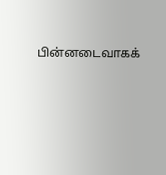பின்னடைவாகக்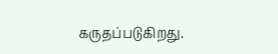கருதப்படுகிறது.